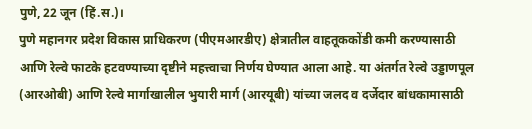पुणे, 22 जून (हिं.स.)।
पुणे महानगर प्रदेश विकास प्राधिकरण (पीएमआरडीए) क्षेत्रातील वाहतूककोंडी कमी करण्यासाठी आणि रेल्वे फाटके हटवण्याच्या दृष्टीने महत्त्वाचा निर्णय घेण्यात आला आहे. या अंतर्गत रेल्वे उड्डाणपूल (आरओबी) आणि रेल्वे मार्गाखालील भुयारी मार्ग (आरयूबी) यांच्या जलद व दर्जेदार बांधकामासाठी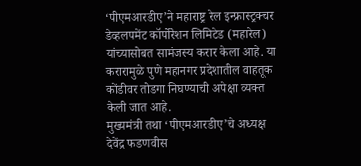‘पीएमआरडीए’ने महाराष्ट्र रेल इन्फ्रास्ट्रक्चर डेव्हलपमेंट कॉर्पोरेशन लिमिटेड (महारेल) यांच्यासोबत सामंजस्य करार केला आहे. या करारामुळे पुणे महानगर प्रदेशातील वाहतूक कोंडीवर तोडगा निघण्याची अपेक्षा व्यक्त केली जात आहे.
मुख्यमंत्री तथा ‘पीएमआरडीए’चे अध्यक्ष देवेंद्र फडणवीस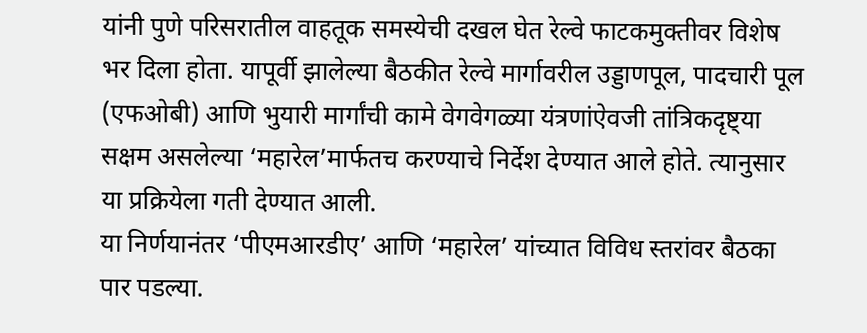यांनी पुणे परिसरातील वाहतूक समस्येची दखल घेत रेल्वे फाटकमुक्तीवर विशेष भर दिला होता. यापूर्वी झालेल्या बैठकीत रेल्वे मार्गावरील उड्डाणपूल, पादचारी पूल (एफओबी) आणि भुयारी मार्गांची कामे वेगवेगळ्या यंत्रणांऐवजी तांत्रिकदृष्ट्या सक्षम असलेल्या ‘महारेल’मार्फतच करण्याचे निर्देश देण्यात आले होते. त्यानुसार या प्रक्रियेला गती देण्यात आली.
या निर्णयानंतर ‘पीएमआरडीए’ आणि ‘महारेल’ यांच्यात विविध स्तरांवर बैठका पार पडल्या.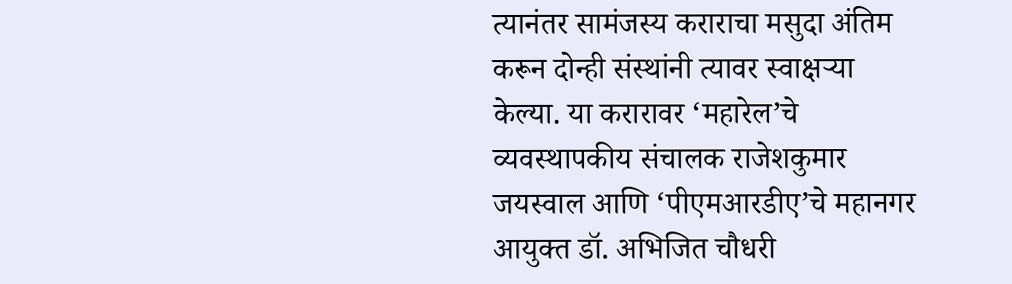त्यानंतर सामंजस्य कराराचा मसुदा अंतिम करून दोन्ही संस्थांनी त्यावर स्वाक्षऱ्या केल्या. या करारावर ‘महारेल’चे व्यवस्थापकीय संचालक राजेशकुमार जयस्वाल आणि ‘पीएमआरडीए’चे महानगर आयुक्त डॉ. अभिजित चौधरी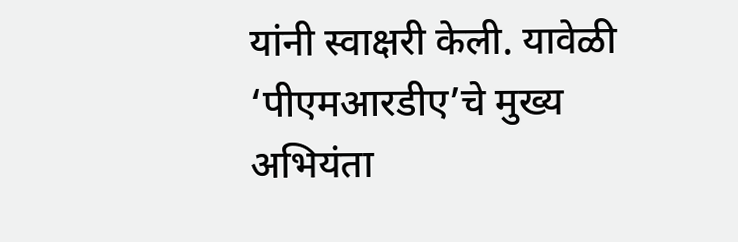यांनी स्वाक्षरी केली. यावेळी ‘पीएमआरडीए’चे मुख्य अभियंता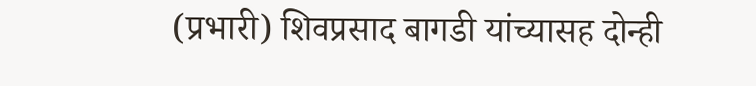(प्रभारी) शिवप्रसाद बागडी यांच्यासह दोन्ही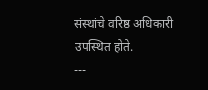संस्थांचे वरिष्ठ अधिकारी उपस्थित होते.
---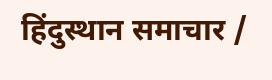हिंदुस्थान समाचार /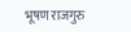भूषण राजगुरु